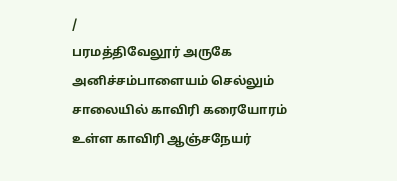/
பரமத்திவேலூர் அருகே அனிச்சம்பாளையம் செல்லும் சாலையில் காவிரி கரையோரம் உள்ள காவிரி ஆஞ்சநேயர்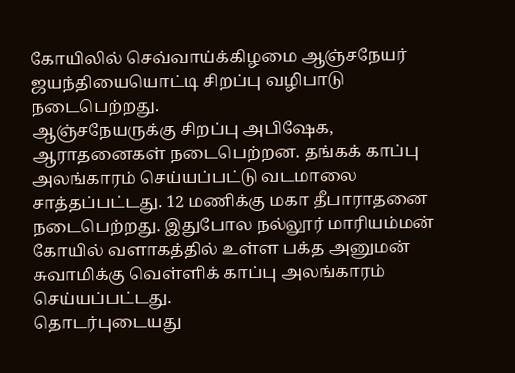கோயிலில் செவ்வாய்க்கிழமை ஆஞ்சநேயர் ஜயந்தியையொட்டி சிறப்பு வழிபாடு நடைபெற்றது.
ஆஞ்சநேயருக்கு சிறப்பு அபிஷேக, ஆராதனைகள் நடைபெற்றன. தங்கக் காப்பு அலங்காரம் செய்யப்பட்டு வடமாலை சாத்தப்பட்டது. 12 மணிக்கு மகா தீபாராதனை நடைபெற்றது. இதுபோல நல்லூர் மாரியம்மன் கோயில் வளாகத்தில் உள்ள பக்த அனுமன் சுவாமிக்கு வெள்ளிக் காப்பு அலங்காரம் செய்யப்பட்டது.
தொடர்புடையது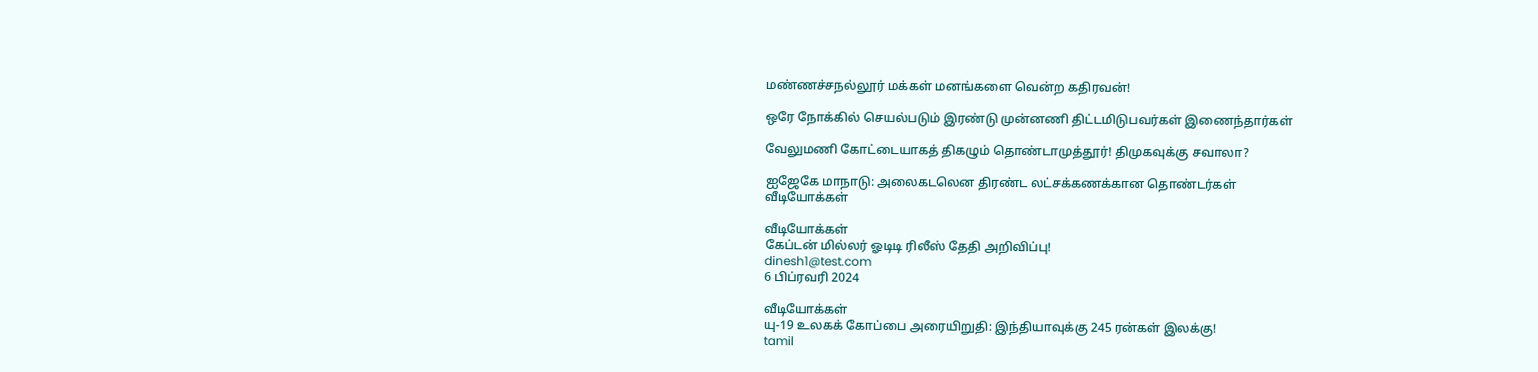மண்ணச்சநல்லூர் மக்கள் மனங்களை வென்ற கதிரவன்!

ஒரே நோக்கில் செயல்படும் இரண்டு முன்னணி திட்டமிடுபவர்கள் இணைந்தார்கள்

வேலுமணி கோட்டையாகத் திகழும் தொண்டாமுத்தூர்! திமுகவுக்கு சவாலா?

ஐஜேகே மாநாடு: அலைகடலென திரண்ட லட்சக்கணக்கான தொண்டர்கள்
வீடியோக்கள்

வீடியோக்கள்
கேப்டன் மில்லர் ஓடிடி ரிலீஸ் தேதி அறிவிப்பு!
dinesh1@test.com
6 பிப்ரவரி 2024

வீடியோக்கள்
யு-19 உலகக் கோப்பை அரையிறுதி: இந்தியாவுக்கு 245 ரன்கள் இலக்கு!
tamil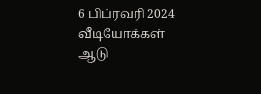6 பிப்ரவரி 2024
வீடியோக்கள்
ஆடு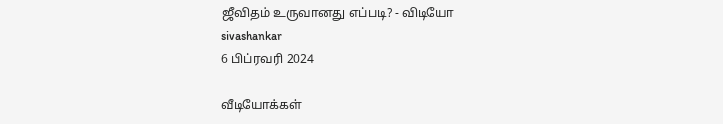ஜீவிதம் உருவானது எப்படி? - விடியோ
sivashankar
6 பிப்ரவரி 2024

வீடியோக்கள்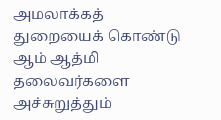அமலாக்கத் துறையைக் கொண்டு ஆம் ஆத்மி தலைவர்களை அச்சுறுத்தும்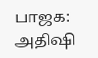பாஜக: அதிஷி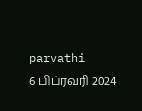parvathi
6 பிப்ரவரி 2024